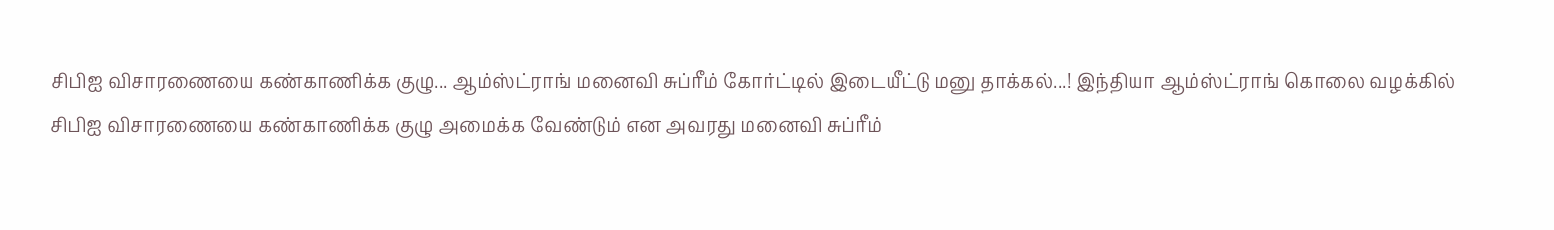சிபிஐ விசாரணையை கண்காணிக்க குழு... ஆம்ஸ்ட்ராங் மனைவி சுப்ரீம் கோர்ட்டில் இடையீட்டு மனு தாக்கல்...! இந்தியா ஆம்ஸ்ட்ராங் கொலை வழக்கில் சிபிஐ விசாரணையை கண்காணிக்க குழு அமைக்க வேண்டும் என அவரது மனைவி சுப்ரீம்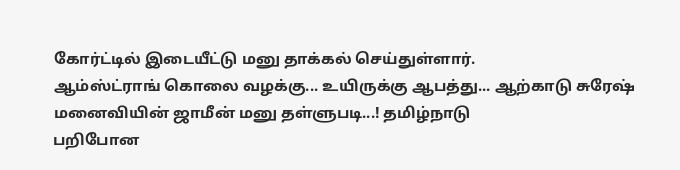கோர்ட்டில் இடையீட்டு மனு தாக்கல் செய்துள்ளார்.
ஆம்ஸ்ட்ராங் கொலை வழக்கு... உயிருக்கு ஆபத்து... ஆற்காடு சுரேஷ் மனைவியின் ஜாமீன் மனு தள்ளுபடி...! தமிழ்நாடு
பறிபோன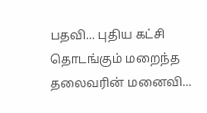பதவி... புதிய கட்சி தொடங்கும் மறைந்த தலைவரின் மனைவி...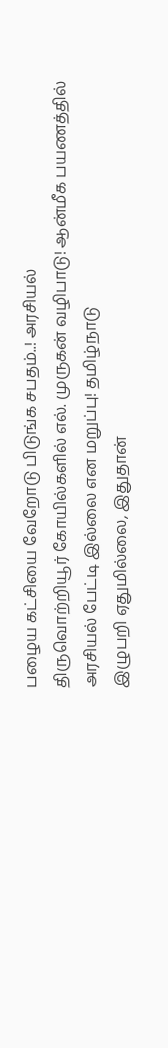பழைய கட்சியை வேறோடு பிடுங்க சபதம்..! அரசியல்
திருவொற்றியூர் கோயில்களில் எல். முருகன் வழிபாடு! ஆன்மீக பயணத்தில் அரசியல் பேட்டி இல்லை என மறுப்பு! தமிழ்நாடு
இழுபறி ஏதுமில்லை, இதுதான்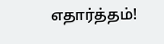எதார்த்தம்!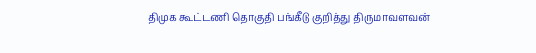திமுக கூட்டணி தொகுதி பங்கீடு குறித்து திருமாவளவன்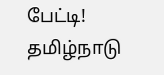பேட்டி! தமிழ்நாடு